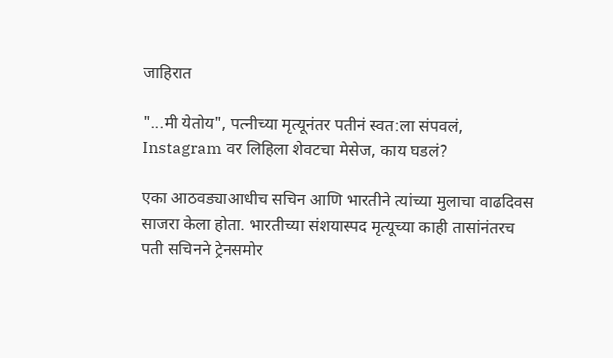जाहिरात

"...मी येतोय", पत्नीच्या मृत्यूनंतर पतीनं स्वत:ला संपवलं, Instagram वर लिहिला शेवटचा मेसेज, काय घडलं?

एका आठवड्याआधीच सचिन आणि भारतीने त्यांच्या मुलाचा वाढदिवस साजरा केला होता. भारतीच्या संशयास्पद मृत्यूच्या काही तासांनंतरच पती सचिनने ट्रेनसमोर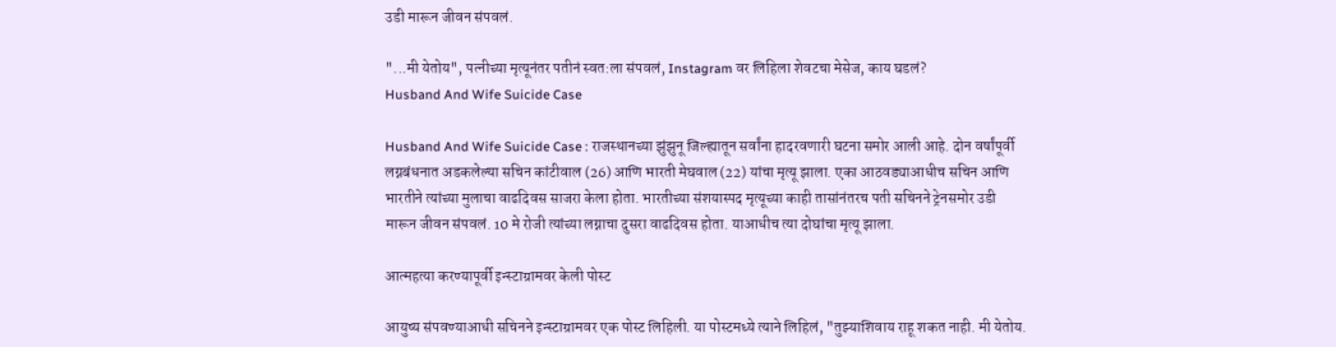उडी मारून जीवन संपवलं.

"...मी येतोय", पत्नीच्या मृत्यूनंतर पतीनं स्वत:ला संपवलं, Instagram वर लिहिला शेवटचा मेसेज, काय घडलं?
Husband And Wife Suicide Case

Husband And Wife Suicide Case : राजस्थानच्या झुंझुनू जिल्ह्यातून सर्वांना हादरवणारी घटना समोर आली आहे. दोन वर्षांपूर्वी लग्नबंधनात अडकलेल्या सचिन कांटीवाल (26) आणि भारती मेघवाल (22) यांचा मृत्यू झाला. एका आठवड्याआधीच सचिन आणि भारतीने त्यांच्या मुलाचा वाढदिवस साजरा केला होता. भारतीच्या संशयास्पद मृत्यूच्या काही तासांनंतरच पती सचिनने ट्रेनसमोर उडी मारून जीवन संपवलं. 10 मे रोजी त्यांच्या लग्नाचा दुसरा वाढदिवस होता. याआधीच त्या दोघांचा मृत्यू झाला.

आत्महत्या करण्यापूर्वी इन्स्टाग्रामवर केली पोस्ट

आयुष्य संपवण्याआधी सचिनने इन्स्टाग्रामवर एक पोस्ट लिहिली. या पोस्टमध्ये त्याने लिहिलं, "तुझ्याशिवाय राहू शकत नाही. मी येतोय.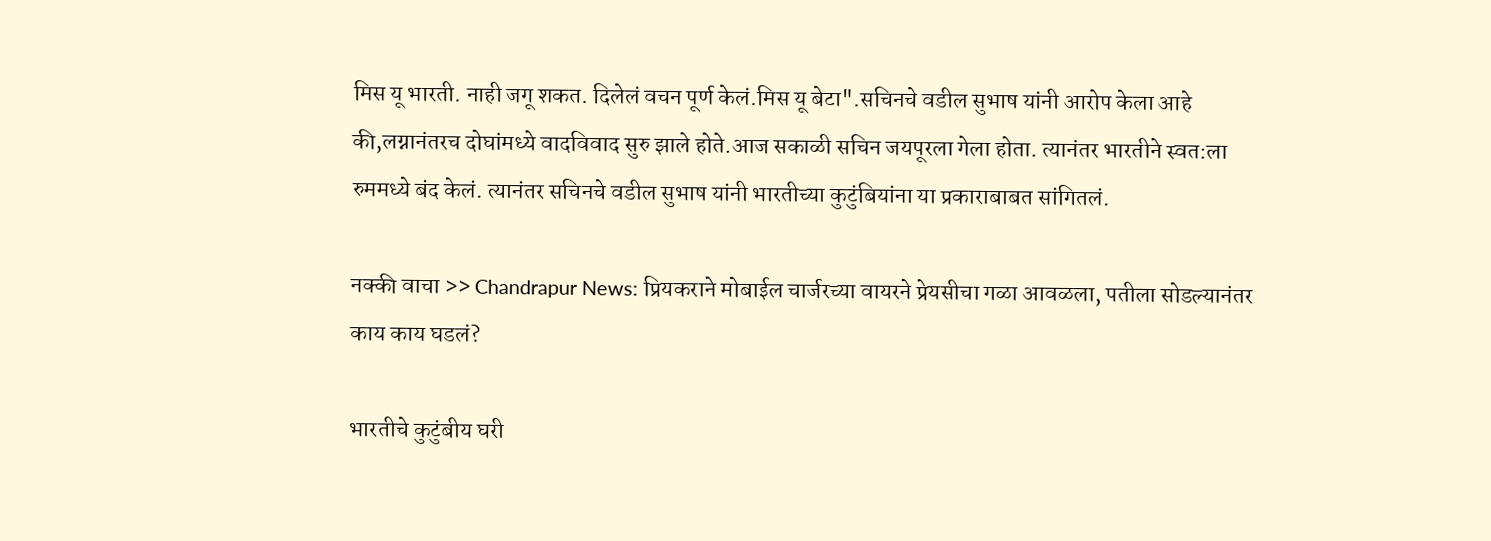मिस यू भारती. नाही जगू शकत. दिलेलं वचन पूर्ण केलं.मिस यू बेटा".सचिनचे वडील सुभाष यांनी आरोप केला आहे की,लग्नानंतरच दोघांमध्ये वादविवाद सुरु झाले होते.आज सकाळी सचिन जयपूरला गेला होता. त्यानंतर भारतीने स्वत:ला रुममध्ये बंद केलं. त्यानंतर सचिनचे वडील सुभाष यांनी भारतीच्या कुटुंबियांना या प्रकाराबाबत सांगितलं.

नक्की वाचा >> Chandrapur News: प्रियकराने मोबाईल चार्जरच्या वायरने प्रेयसीचा गळा आवळला, पतीला सोडल्यानंतर काय काय घडलं?

भारतीचे कुटुंबीय घरी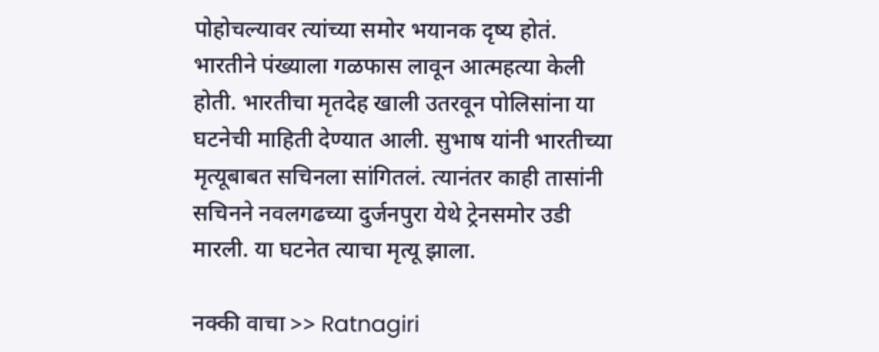पोहोचल्यावर त्यांच्या समोर भयानक दृष्य होतं. भारतीने पंख्याला गळफास लावून आत्महत्या केली होती. भारतीचा मृतदेह खाली उतरवून पोलिसांना या घटनेची माहिती देण्यात आली. सुभाष यांनी भारतीच्या मृत्यूबाबत सचिनला सांगितलं. त्यानंतर काही तासांनी सचिनने नवलगढच्या दुर्जनपुरा येथे ट्रेनसमोर उडी मारली. या घटनेत त्याचा मृत्यू झाला.

नक्की वाचा >> Ratnagiri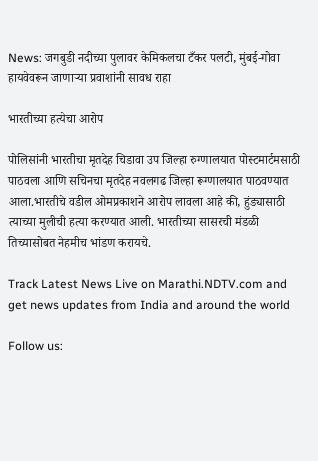News: जगबुडी नदीच्या पुलावर केमिकलचा टँकर पलटी, मुंबई-गोवा हायवेवरून जाणाऱ्या प्रवाशांनी सावध राहा

भारतीच्या हत्येचा आरोप

पोलिसांनी भारतीचा मृतदेह चिडावा उप जिल्हा रुग्णालयात पोस्टमार्टमसाठी पाठवला आणि सचिनचा मृतदेह नवलगढ जिल्हा रूग्णालयात पाठवण्यात आला.भारतीचे वडील ओमप्रकाशने आरोप लावला आहे की, हुंड्यासाठी त्याच्या मुलीची हत्या करण्यात आली. भारतीच्या सासरची मंडळी तिच्यासोबत नेहमीच भांडण करायचे.

Track Latest News Live on Marathi.NDTV.com and get news updates from India and around the world

Follow us: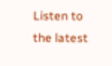Listen to the latest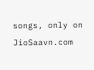songs, only on JioSaavn.com